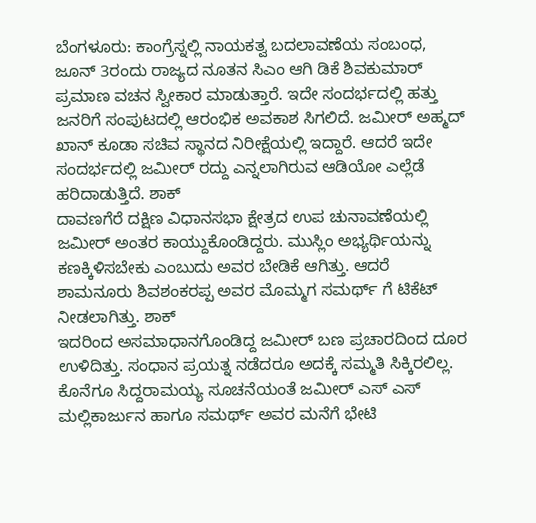ಬೆಂಗಳೂರು: ಕಾಂಗ್ರೆಸ್ನಲ್ಲಿ ನಾಯಕತ್ವ ಬದಲಾವಣೆಯ ಸಂಬಂಧ, ಜೂನ್ 3ರಂದು ರಾಜ್ಯದ ನೂತನ ಸಿಎಂ ಆಗಿ ಡಿಕೆ ಶಿವಕುಮಾರ್ ಪ್ರಮಾಣ ವಚನ ಸ್ವೀಕಾರ ಮಾಡುತ್ತಾರೆ. ಇದೇ ಸಂದರ್ಭದಲ್ಲಿ ಹತ್ತು ಜನರಿಗೆ ಸಂಪುಟದಲ್ಲಿ ಆರಂಭಿಕ ಅವಕಾಶ ಸಿಗಲಿದೆ. ಜಮೀರ್ ಅಹ್ಮದ್ ಖಾನ್ ಕೂಡಾ ಸಚಿವ ಸ್ಥಾನದ ನಿರೀಕ್ಷೆಯಲ್ಲಿ ಇದ್ದಾರೆ. ಆದರೆ ಇದೇ ಸಂದರ್ಭದಲ್ಲಿ ಜಮೀರ್ ರದ್ದು ಎನ್ನಲಾಗಿರುವ ಆಡಿಯೋ ಎಲ್ಲೆಡೆ ಹರಿದಾಡುತ್ತಿದೆ. ಶಾಕ್
ದಾವಣಗೆರೆ ದಕ್ಷಿಣ ವಿಧಾನಸಭಾ ಕ್ಷೇತ್ರದ ಉಪ ಚುನಾವಣೆಯಲ್ಲಿ ಜಮೀರ್ ಅಂತರ ಕಾಯ್ದುಕೊಂಡಿದ್ದರು. ಮುಸ್ಲಿಂ ಅಭ್ಯರ್ಥಿಯನ್ನು ಕಣಕ್ಕಿಳಿಸಬೇಕು ಎಂಬುದು ಅವರ ಬೇಡಿಕೆ ಆಗಿತ್ತು. ಆದರೆ ಶಾಮನೂರು ಶಿವಶಂಕರಪ್ಪ ಅವರ ಮೊಮ್ಮಗ ಸಮರ್ಥ್ ಗೆ ಟಿಕೆಟ್ ನೀಡಲಾಗಿತ್ತು. ಶಾಕ್
ಇದರಿಂದ ಅಸಮಾಧಾನಗೊಂಡಿದ್ದ ಜಮೀರ್ ಬಣ ಪ್ರಚಾರದಿಂದ ದೂರ ಉಳಿದಿತ್ತು. ಸಂಧಾನ ಪ್ರಯತ್ನ ನಡೆದರೂ ಅದಕ್ಕೆ ಸಮ್ಮತಿ ಸಿಕ್ಕಿರಲಿಲ್ಲ. ಕೊನೆಗೂ ಸಿದ್ದರಾಮಯ್ಯ ಸೂಚನೆಯಂತೆ ಜಮೀರ್ ಎಸ್ ಎಸ್ ಮಲ್ಲಿಕಾರ್ಜುನ ಹಾಗೂ ಸಮರ್ಥ್ ಅವರ ಮನೆಗೆ ಭೇಟಿ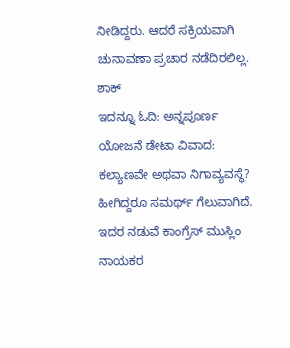ನೀಡಿದ್ದರು. ಆದರೆ ಸಕ್ರಿಯವಾಗಿ ಚುನಾವಣಾ ಪ್ರಚಾರ ನಡೆದಿರಲಿಲ್ಲ. ಶಾಕ್
ಇದನ್ನೂ ಓದಿ: ಅನ್ನಪೂರ್ಣ ಯೋಜನೆ ಡೇಟಾ ವಿವಾದ: ಕಲ್ಯಾಣವೇ ಅಥವಾ ನಿಗಾವ್ಯವಸ್ಥೆ?
ಹೀಗಿದ್ದರೂ ಸಮರ್ಥ್ ಗೆಲುವಾಗಿದೆ. ಇದರ ನಡುವೆ ಕಾಂಗ್ರೆಸ್ ಮುಸ್ಲಿಂ ನಾಯಕರ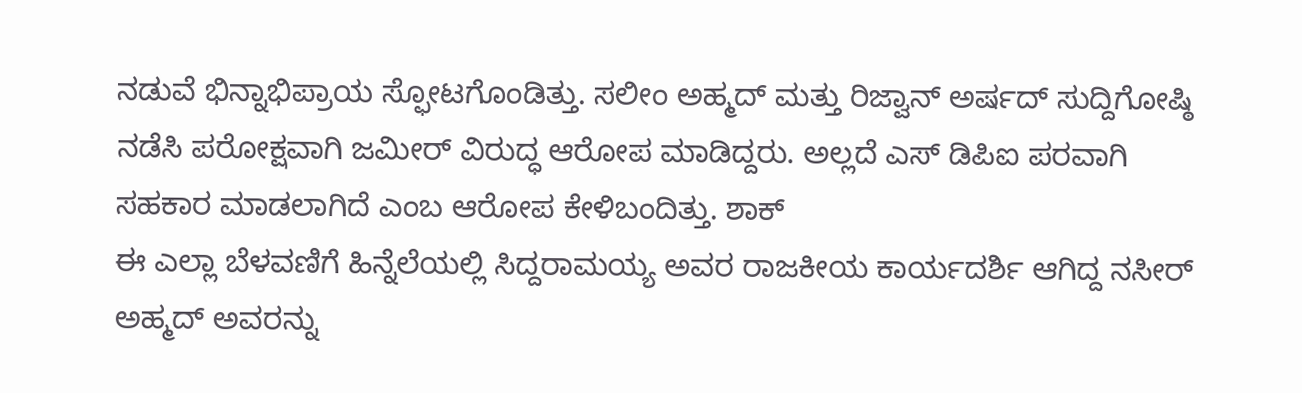ನಡುವೆ ಭಿನ್ನಾಭಿಪ್ರಾಯ ಸ್ಫೋಟಗೊಂಡಿತ್ತು. ಸಲೀಂ ಅಹ್ಮದ್ ಮತ್ತು ರಿಜ್ವಾನ್ ಅರ್ಷದ್ ಸುದ್ದಿಗೋಷ್ಠಿ ನಡೆಸಿ ಪರೋಕ್ಷವಾಗಿ ಜಮೀರ್ ವಿರುದ್ಧ ಆರೋಪ ಮಾಡಿದ್ದರು. ಅಲ್ಲದೆ ಎಸ್ ಡಿಪಿಐ ಪರವಾಗಿ ಸಹಕಾರ ಮಾಡಲಾಗಿದೆ ಎಂಬ ಆರೋಪ ಕೇಳಿಬಂದಿತ್ತು. ಶಾಕ್
ಈ ಎಲ್ಲಾ ಬೆಳವಣಿಗೆ ಹಿನ್ನೆಲೆಯಲ್ಲಿ ಸಿದ್ದರಾಮಯ್ಯ ಅವರ ರಾಜಕೀಯ ಕಾರ್ಯದರ್ಶಿ ಆಗಿದ್ದ ನಸೀರ್ ಅಹ್ಮದ್ ಅವರನ್ನು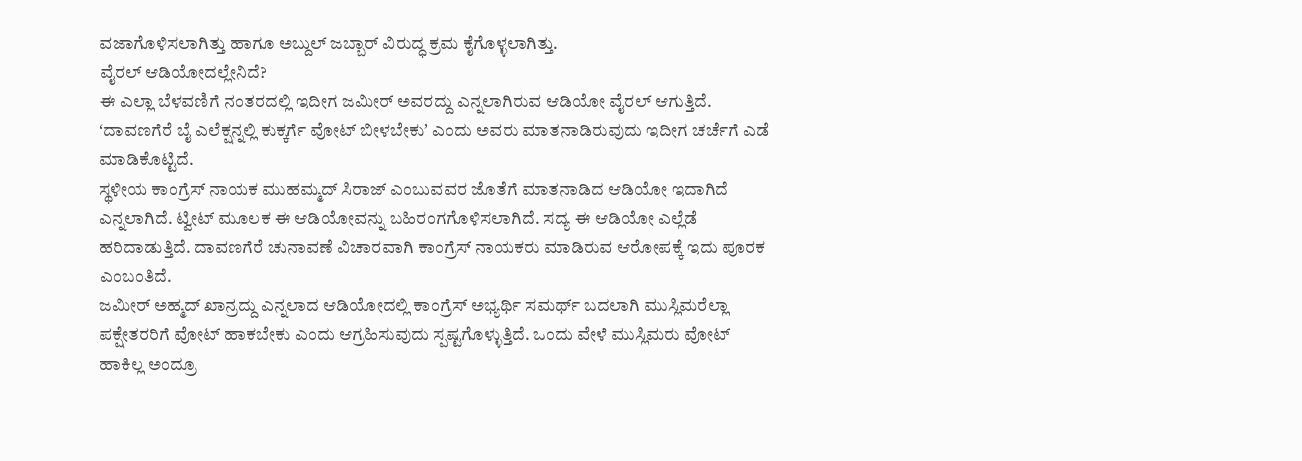ವಜಾಗೊಳಿಸಲಾಗಿತ್ತು ಹಾಗೂ ಅಬ್ದುಲ್ ಜಬ್ಬಾರ್ ವಿರುದ್ಧ ಕ್ರಮ ಕೈಗೊಳ್ಳಲಾಗಿತ್ತು.
ವೈರಲ್ ಆಡಿಯೋದಲ್ಲೇನಿದೆ?
ಈ ಎಲ್ಲಾ ಬೆಳವಣಿಗೆ ನಂತರದಲ್ಲಿ ಇದೀಗ ಜಮೀರ್ ಅವರದ್ದು ಎನ್ನಲಾಗಿರುವ ಆಡಿಯೋ ವೈರಲ್ ಆಗುತ್ತಿದೆ. ʻದಾವಣಗೆರೆ ಬೈ ಎಲೆಕ್ಷನ್ನಲ್ಲಿ ಕುಕ್ಕರ್ಗೆ ವೋಟ್ ಬೀಳಬೇಕುʼ ಎಂದು ಅವರು ಮಾತನಾಡಿರುವುದು ಇದೀಗ ಚರ್ಚೆಗೆ ಎಡೆ ಮಾಡಿಕೊಟ್ಟಿದೆ.
ಸ್ಥಳೀಯ ಕಾಂಗ್ರೆಸ್ ನಾಯಕ ಮುಹಮ್ಮದ್ ಸಿರಾಜ್ ಎಂಬುವವರ ಜೊತೆಗೆ ಮಾತನಾಡಿದ ಆಡಿಯೋ ಇದಾಗಿದೆ ಎನ್ನಲಾಗಿದೆ. ಟ್ವೀಟ್ ಮೂಲಕ ಈ ಆಡಿಯೋವನ್ನು ಬಹಿರಂಗಗೊಳಿಸಲಾಗಿದೆ. ಸದ್ಯ ಈ ಆಡಿಯೋ ಎಲ್ಲೆಡೆ ಹರಿದಾಡುತ್ತಿದೆ. ದಾವಣಗೆರೆ ಚುನಾವಣೆ ವಿಚಾರವಾಗಿ ಕಾಂಗ್ರೆಸ್ ನಾಯಕರು ಮಾಡಿರುವ ಆರೋಪಕ್ಕೆ ಇದು ಪೂರಕ ಎಂಬಂತಿದೆ.
ಜಮೀರ್ ಅಹ್ಮದ್ ಖಾನ್ರದ್ದು ಎನ್ನಲಾದ ಆಡಿಯೋದಲ್ಲಿ ಕಾಂಗ್ರೆಸ್ ಅಭ್ಯರ್ಥಿ ಸಮರ್ಥ್ ಬದಲಾಗಿ ಮುಸ್ಲಿಮರೆಲ್ಲಾ ಪಕ್ಷೇತರರಿಗೆ ವೋಟ್ ಹಾಕಬೇಕು ಎಂದು ಆಗ್ರಹಿಸುವುದು ಸ್ಪಷ್ಟಗೊಳ್ಳುತ್ತಿದೆ. ಒಂದು ವೇಳೆ ಮುಸ್ಲಿಮರು ವೋಟ್ ಹಾಕಿಲ್ಲ ಅಂದ್ರೂ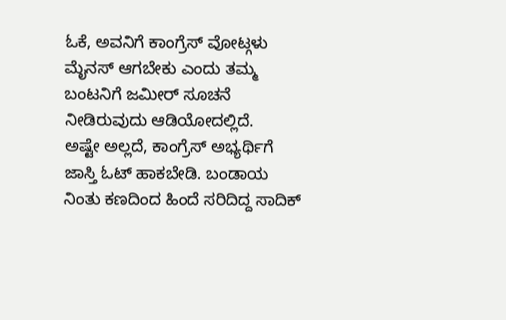ಓಕೆ, ಅವನಿಗೆ ಕಾಂಗ್ರೆಸ್ ವೋಟ್ಗಳು ಮೈನಸ್ ಆಗಬೇಕು ಎಂದು ತಮ್ಮ ಬಂಟನಿಗೆ ಜಮೀರ್ ಸೂಚನೆ ನೀಡಿರುವುದು ಆಡಿಯೋದಲ್ಲಿದೆ.
ಅಷ್ಟೇ ಅಲ್ಲದೆ, ಕಾಂಗ್ರೆಸ್ ಅಭ್ಯರ್ಥಿಗೆ ಜಾಸ್ತಿ ಓಟ್ ಹಾಕಬೇಡಿ. ಬಂಡಾಯ ನಿಂತು ಕಣದಿಂದ ಹಿಂದೆ ಸರಿದಿದ್ದ ಸಾದಿಕ್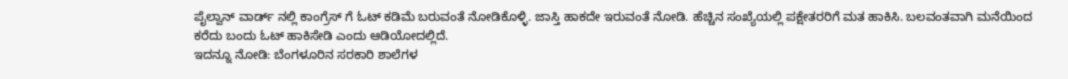ಪೈಲ್ವಾನ್ ವಾರ್ಡ್ ನಲ್ಲಿ ಕಾಂಗ್ರೆಸ್ ಗೆ ಓಟ್ ಕಡಿಮೆ ಬರುವಂತೆ ನೋಡಿಕೊಳ್ಳಿ. ಜಾಸ್ತಿ ಹಾಕದೇ ಇರುವಂತೆ ನೋಡಿ. ಹೆಚ್ಚಿನ ಸಂಖ್ಯೆಯಲ್ಲಿ ಪಕ್ಷೇತರರಿಗೆ ಮತ ಹಾಕಿಸಿ. ಬಲವಂತವಾಗಿ ಮನೆಯಿಂದ ಕರೆದು ಬಂದು ಓಟ್ ಹಾಕಿಸೇಡಿ ಎಂದು ಆಡಿಯೋದಲ್ಲಿದೆ.
ಇದನ್ನೂ ನೋಡಿ: ಬೆಂಗಳೂರಿನ ಸರಕಾರಿ ಶಾಲೆಗಳ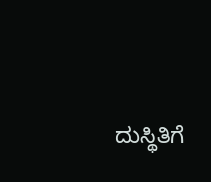ದುಸ್ಥಿತಿಗೆ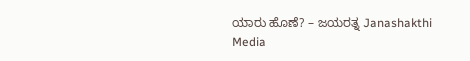ಯಾರು ಹೊಣೆ? – ಜಯರತ್ನ Janashakthi Media